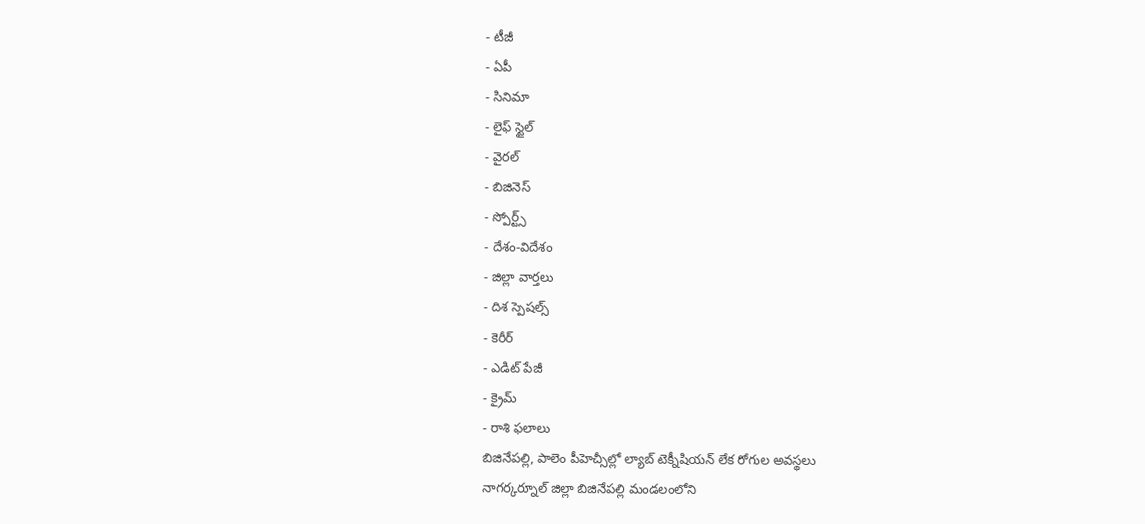- టీజీ
- ఏపీ
- సినిమా
- లైఫ్ స్టైల్
- వైరల్
- బిజినెస్
- స్పోర్ట్స్
- దేశం-విదేశం
- జిల్లా వార్తలు
- దిశ స్పెషల్స్
- కెరీర్
- ఎడిట్ పేజీ
- క్రైమ్
- రాశి ఫలాలు
బిజినేపల్లి, పాలెం పీహెచ్సీల్లో ల్యాబ్ టెక్నీషియన్ లేక రోగుల అవస్థలు
నాగర్కర్నూల్ జిల్లా బిజినేపల్లి మండలంలోని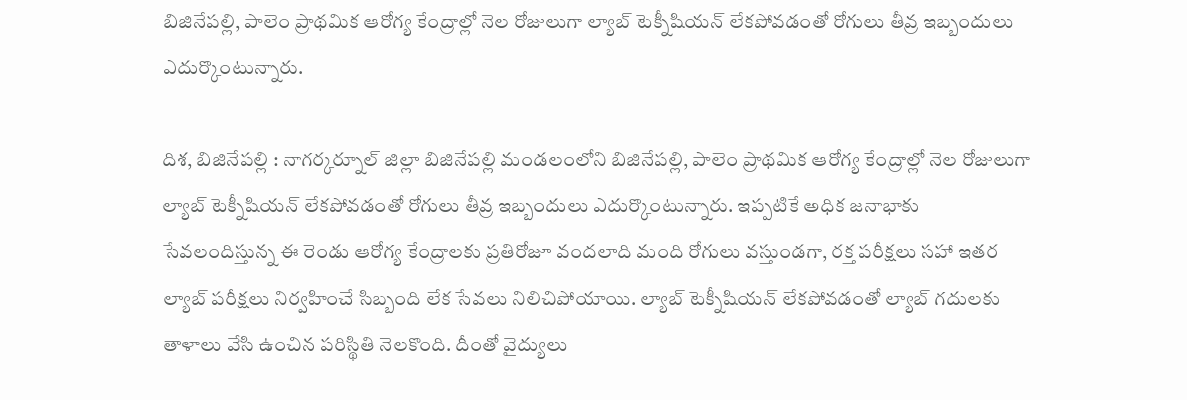బిజినేపల్లి, పాలెం ప్రాథమిక ఆరోగ్య కేంద్రాల్లో నెల రోజులుగా ల్యాబ్ టెక్నీషియన్ లేకపోవడంతో రోగులు తీవ్ర ఇబ్బందులు ఎదుర్కొంటున్నారు.

దిశ, బిజినేపల్లి : నాగర్కర్నూల్ జిల్లా బిజినేపల్లి మండలంలోని బిజినేపల్లి, పాలెం ప్రాథమిక ఆరోగ్య కేంద్రాల్లో నెల రోజులుగా ల్యాబ్ టెక్నీషియన్ లేకపోవడంతో రోగులు తీవ్ర ఇబ్బందులు ఎదుర్కొంటున్నారు. ఇప్పటికే అధిక జనాభాకు సేవలందిస్తున్న ఈ రెండు ఆరోగ్య కేంద్రాలకు ప్రతిరోజూ వందలాది మంది రోగులు వస్తుండగా, రక్త పరీక్షలు సహా ఇతర ల్యాబ్ పరీక్షలు నిర్వహించే సిబ్బంది లేక సేవలు నిలిచిపోయాయి. ల్యాబ్ టెక్నీషియన్ లేకపోవడంతో ల్యాబ్ గదులకు తాళాలు వేసి ఉంచిన పరిస్థితి నెలకొంది. దీంతో వైద్యులు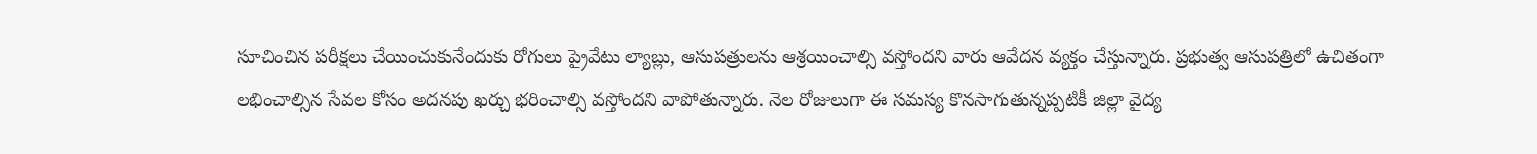సూచించిన పరీక్షలు చేయించుకునేందుకు రోగులు ప్రైవేటు ల్యాబ్లు, ఆసుపత్రులను ఆశ్రయించాల్సి వస్తోందని వారు ఆవేదన వ్యక్తం చేస్తున్నారు. ప్రభుత్వ ఆసుపత్రిలో ఉచితంగా లభించాల్సిన సేవల కోసం అదనపు ఖర్చు భరించాల్సి వస్తోందని వాపోతున్నారు. నెల రోజులుగా ఈ సమస్య కొనసాగుతున్నప్పటికీ జిల్లా వైద్య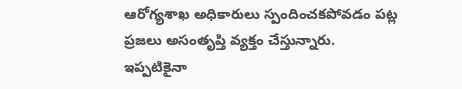ఆరోగ్యశాఖ అధికారులు స్పందించకపోవడం పట్ల ప్రజలు అసంతృప్తి వ్యక్తం చేస్తున్నారు. ఇప్పటికైనా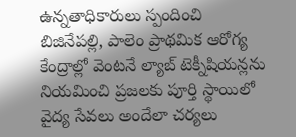ఉన్నతాధికారులు స్పందించి బిజినేపల్లి, పాలెం ప్రాథమిక ఆరోగ్య కేంద్రాల్లో వెంటనే ల్యాబ్ టెక్నీషియన్లను నియమించి ప్రజలకు పూర్తి స్థాయిలో వైద్య సేవలు అందేలా చర్యలు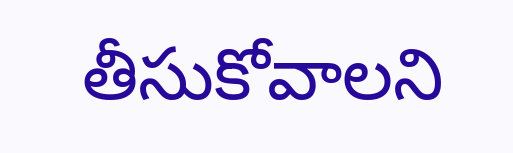తీసుకోవాలని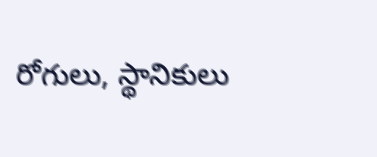రోగులు, స్థానికులు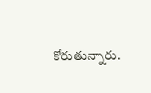కోరుతున్నారు.